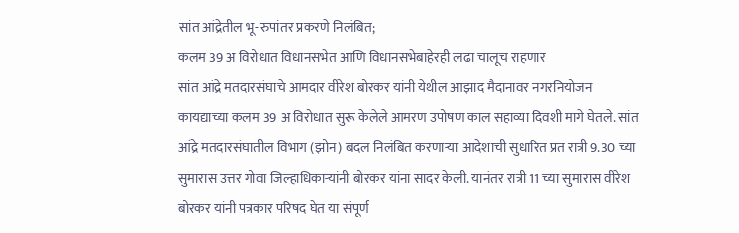सांत आंद्रेतील भू-रुपांतर प्रकरणे निलंबित;
कलम 39 अ विरोधात विधानसभेत आणि विधानसभेबाहेरही लढा चालूच राहणार
सांत आंद्रे मतदारसंघाचे आमदार वीरेश बोरकर यांनी येथील आझाद मैदानावर नगरनियोजन कायद्याच्या कलम 39 अ विरोधात सुरू केलेले आमरण उपोषण काल सहाव्या दिवशी मागे घेतले. सांत आंद्रे मतदारसंघातील विभाग (झोन) बदल निलंबित करणाऱ्या आदेशाची सुधारित प्रत रात्री 9.30 च्या सुमारास उत्तर गोवा जिल्हाधिकाऱ्यांनी बोरकर यांना सादर केली. यानंतर रात्री 11 च्या सुमारास वीरेश बोरकर यांनी पत्रकार परिषद घेत या संपूर्ण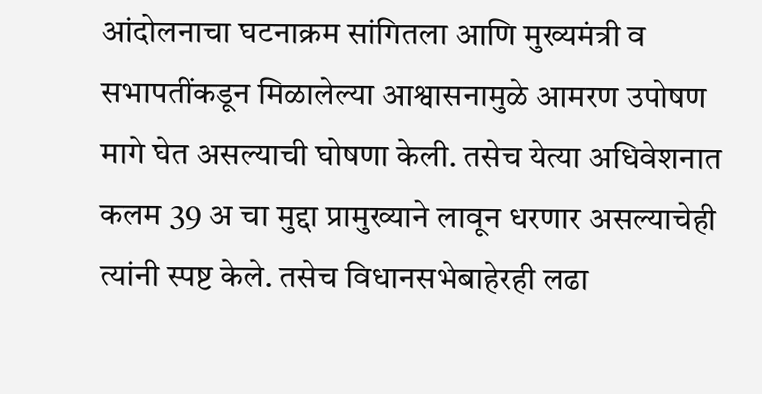आंदोलनाचा घटनाक्रम सांगितला आणि मुख्यमंत्री व सभापतींकडून मिळालेल्या आश्वासनामुळे आमरण उपोषण मागे घेत असल्याची घोषणा केली. तसेच येत्या अधिवेशनात कलम 39 अ चा मुद्दा प्रामुख्याने लावून धरणार असल्याचेही त्यांनी स्पष्ट केले. तसेच विधानसभेबाहेरही लढा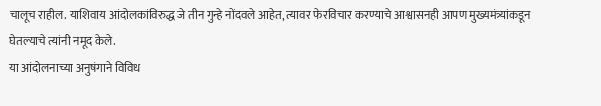चालूच राहील. याशिवाय आंदोलकांविरुद्ध जे तीन गुन्हे नोंदवले आहेत, त्यावर फेरविचार करण्याचे आश्वासनही आपण मुख्यमंत्र्यांकडून घेतल्याचे त्यांनी नमूद केले.
या आंदोलनाच्या अनुषंगाने विविध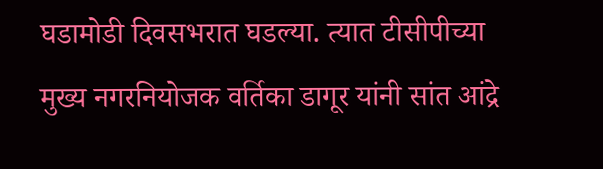घडामोडी दिवसभरात घडल्या. त्यात टीसीपीच्या मुख्य नगरनियोजक वर्तिका डागूर यांनी सांत आंद्रे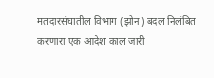मतदारसंघातील विभाग (झोन) बदल निलंबित करणारा एक आदेश काल जारी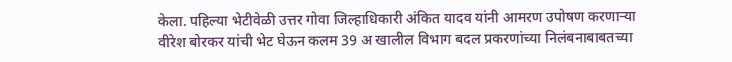केला. पहिल्या भेटीवेळी उत्तर गोवा जिल्हाधिकारी अंकित यादव यांनी आमरण उपोषण करणाऱ्या वीरेश बोरकर यांची भेट घेऊन कलम 39 अ खालील विभाग बदल प्रकरणांच्या निलंबनाबाबतच्या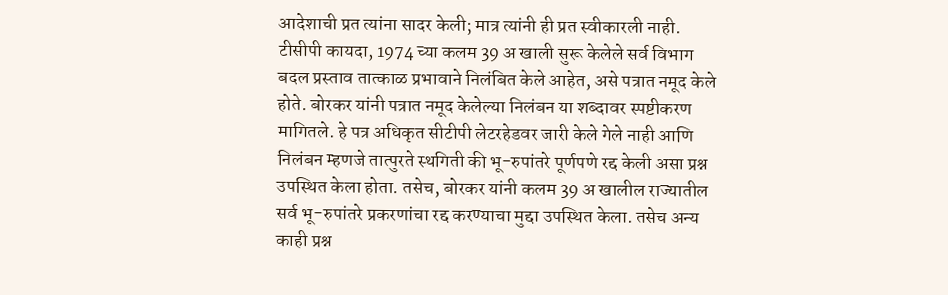आदेशाची प्रत त्यांना सादर केली; मात्र त्यांनी ही प्रत स्वीकारली नाही.
टीसीपी कायदा, 1974 च्या कलम 39 अ खाली सुरू केलेले सर्व विभाग बदल प्रस्ताव तात्काळ प्रभावाने निलंबित केले आहेत, असे पत्रात नमूद केले होते. बोरकर यांनी पत्रात नमूद केलेल्या निलंबन या शब्दावर स्पष्टीकरण मागितले. हे पत्र अधिकृत सीटीपी लेटरहेडवर जारी केले गेले नाही आणि निलंबन म्हणजे तात्पुरते स्थगिती की भू-रुपांतरे पूर्णपणे रद्द केली असा प्रश्न उपस्थित केला होता. तसेच, बोरकर यांनी कलम 39 अ खालील राज्यातील सर्व भू-रुपांतरे प्रकरणांचा रद्द करण्याचा मुद्दा उपस्थित केला. तसेच अन्य काही प्रश्न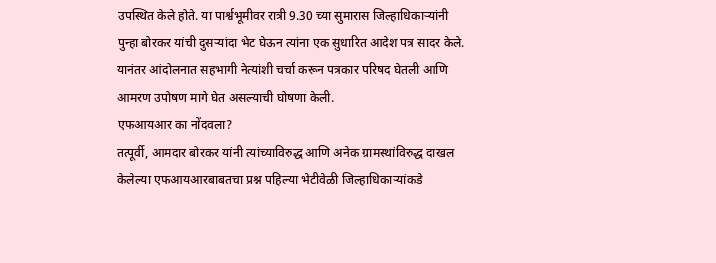उपस्थित केले होते. या पार्श्वभूमीवर रात्री 9.30 च्या सुमारास जिल्हाधिकाऱ्यांनी पुन्हा बोरकर यांची दुसऱ्यांदा भेट घेऊन त्यांना एक सुधारित आदेश पत्र सादर केले. यानंतर आंदोलनात सहभागी नेत्यांशी चर्चा करून पत्रकार परिषद घेतली आणि आमरण उपोषण मागे घेत असल्याची घोषणा केली.
एफआयआर का नोंदवला?
तत्पूर्वी, आमदार बोरकर यांनी त्यांच्याविरुद्ध आणि अनेक ग्रामस्थांविरुद्ध दाखल केलेल्या एफआयआरबाबतचा प्रश्न पहिल्या भेटीवेळी जिल्हाधिकाऱ्यांकडे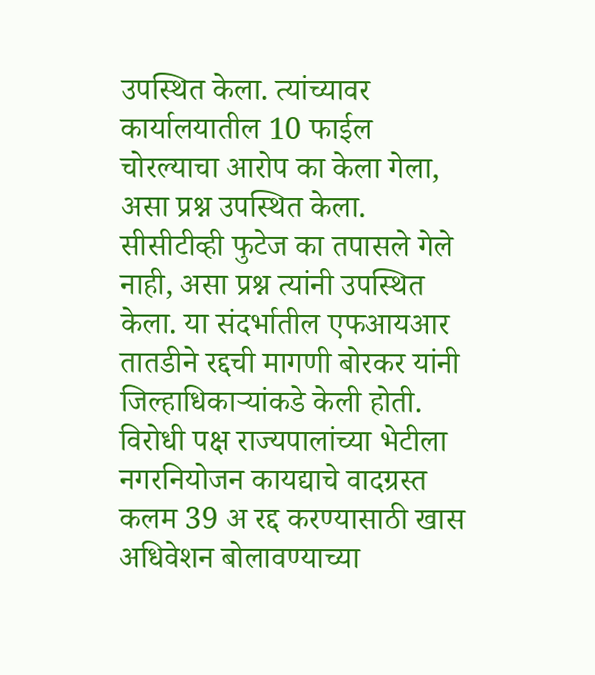उपस्थित केला. त्यांच्यावर कार्यालयातील 10 फाईल चोरल्याचा आरोप का केला गेला, असा प्रश्न उपस्थित केला. सीसीटीव्ही फुटेज का तपासले गेले नाही, असा प्रश्न त्यांनी उपस्थित केला. या संदर्भातील एफआयआर तातडीने रद्दची मागणी बोरकर यांनी जिल्हाधिकाऱ्यांकडे केली होती.
विरोधी पक्ष राज्यपालांच्या भेटीला
नगरनियोजन कायद्याचे वादग्रस्त कलम 39 अ रद्द करण्यासाठी खास अधिवेशन बोलावण्याच्या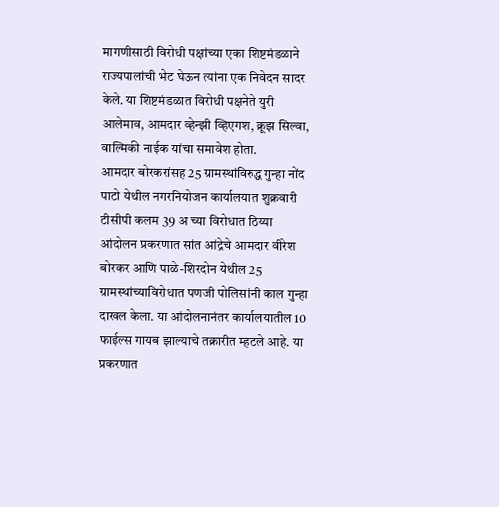मागणीसाठी विरोधी पक्षांच्या एका शिष्टमंडळाने राज्यपालांची भेट घेऊन त्यांना एक निवेदन सादर केले. या शिष्टमंडळात विरोधी पक्षनेते युरी आलेमाव, आमदार व्हेन्झी व्हिएगश, क्रूझ सिल्वा, वाल्मिकी नाईक यांचा समावेश होता.
आमदार बोरकरांसह 25 ग्रामस्थांविरुद्ध गुन्हा नोंद
पाटो येथील नगरनियोजन कार्यालयात शुक्रवारी टीसीपी कलम 39 अ च्या विरोधात ठिय्या आंदोलन प्रकरणात सांत आंद्रेचे आमदार वीरेश बोरकर आणि पाळे-शिरदोन येथील 25 ग्रामस्थांच्याविरोधात पणजी पोलिसांनी काल गुन्हा दाखल केला. या आंदोलनानंतर कार्यालयातील 10 फाईल्स गायब झाल्याचे तक्रारीत म्हटले आहे. या प्रकरणात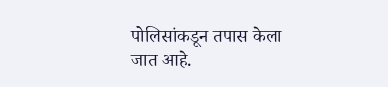पोलिसांकडून तपास केला जात आहे.